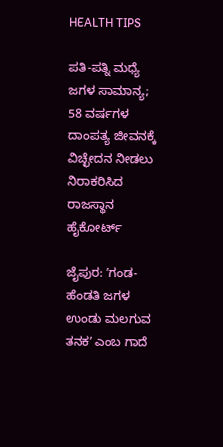HEALTH TIPS

ಪತಿ-ಪತ್ನಿ ಮಧ್ಯೆ ಜಗಳ ಸಾಮಾನ್ಯ; 58 ವರ್ಷಗಳ ದಾಂಪತ್ಯ ಜೀವನಕ್ಕೆ ವಿಚ್ಛೇದನ ನೀಡಲು ನಿರಾಕರಿಸಿದ ರಾಜಸ್ಥಾನ ಹೈಕೋರ್ಟ್

ಜೈಪುರ: ʼಗಂಡ-ಹೆಂಡತಿ ಜಗಳ ಉಂಡು ಮಲಗುವ ತನಕʼ ಎಂಬ ಗಾದೆ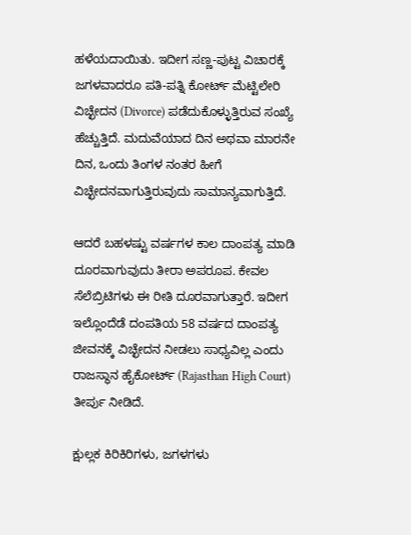ಹಳೆಯದಾಯಿತು. ಇದೀಗ ಸಣ್ಣ-ಪುಟ್ಟ ವಿಚಾರಕ್ಕೆ ಜಗಳವಾದರೂ ಪತಿ-ಪತ್ನಿ ಕೋರ್ಟ್ ಮೆಟ್ಟಿಲೇರಿ ವಿಚ್ಛೇದನ (Divorce) ಪಡೆದುಕೊಳ್ಳುತ್ತಿರುವ ಸಂಖ್ಯೆ ಹೆಚ್ಚುತ್ತಿದೆ. ಮದುವೆಯಾದ ದಿನ ಅಥವಾ ಮಾರನೇ ದಿನ, ಒಂದು ತಿಂಗಳ ನಂತರ ಹೀಗೆ ವಿಚ್ಛೇದನವಾಗುತ್ತಿರುವುದು ಸಾಮಾನ್ಯವಾಗುತ್ತಿದೆ.

ಆದರೆ ಬಹಳಷ್ಟು ವರ್ಷಗಳ ಕಾಲ ದಾಂಪತ್ಯ ಮಾಡಿ ದೂರವಾಗುವುದು ತೀರಾ ಅಪರೂಪ. ಕೇವಲ ಸೆಲೆಬ್ರಿಟಿಗಳು ಈ ರೀತಿ ದೂರವಾಗುತ್ತಾರೆ. ಇದೀಗ ಇಲ್ಲೊಂದೆಡೆ ದಂಪತಿಯ 58 ವರ್ಷದ ದಾಂಪತ್ಯ ಜೀವನಕ್ಕೆ ವಿಚ್ಛೇದನ ನೀಡಲು ಸಾಧ್ಯವಿಲ್ಲ ಎಂದು ರಾಜಸ್ಥಾನ ಹೈಕೋರ್ಟ್ (Rajasthan High Court) ತೀರ್ಪು ನೀಡಿದೆ.

ಕ್ಷುಲ್ಲಕ ಕಿರಿಕಿರಿಗಳು, ಜಗಳಗಳು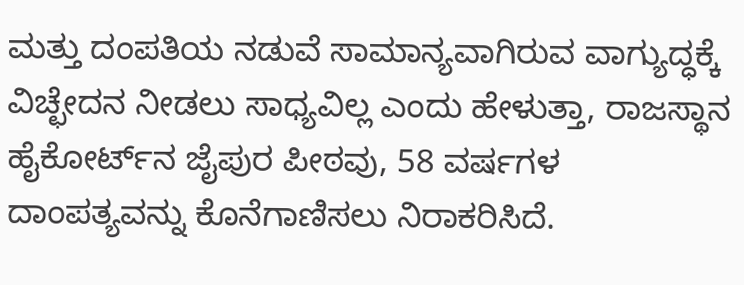ಮತ್ತು ದಂಪತಿಯ ನಡುವೆ ಸಾಮಾನ್ಯವಾಗಿರುವ ವಾಗ್ಯುದ್ಧಕ್ಕೆ ವಿಚ್ಛೇದನ ನೀಡಲು ಸಾಧ್ಯವಿಲ್ಲ ಎಂದು ಹೇಳುತ್ತಾ, ರಾಜಸ್ಥಾನ ಹೈಕೋರ್ಟ್‌ನ ಜೈಪುರ ಪೀಠವು, 58 ವರ್ಷಗಳ ದಾಂಪತ್ಯವನ್ನು ಕೊನೆಗಾಣಿಸಲು ನಿರಾಕರಿಸಿದೆ.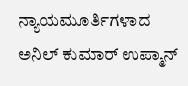ನ್ಯಾಯಮೂರ್ತಿಗಳಾದ ಅನಿಲ್ ಕುಮಾರ್ ಉಪ್ಮಾನ್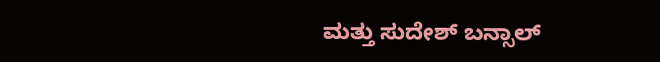ಮತ್ತು ಸುದೇಶ್ ಬನ್ಸಾಲ್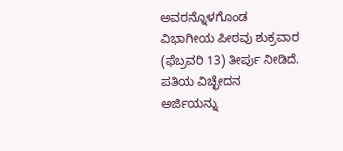ಅವರನ್ನೊಳಗೊಂಡ ವಿಭಾಗೀಯ ಪೀಠವು ಶುಕ್ರವಾರ (ಫೆಬ್ರವರಿ 13) ತೀರ್ಪು ನೀಡಿದೆ. ಪತಿಯ ವಿಚ್ಛೇದನ ಅರ್ಜಿಯನ್ನು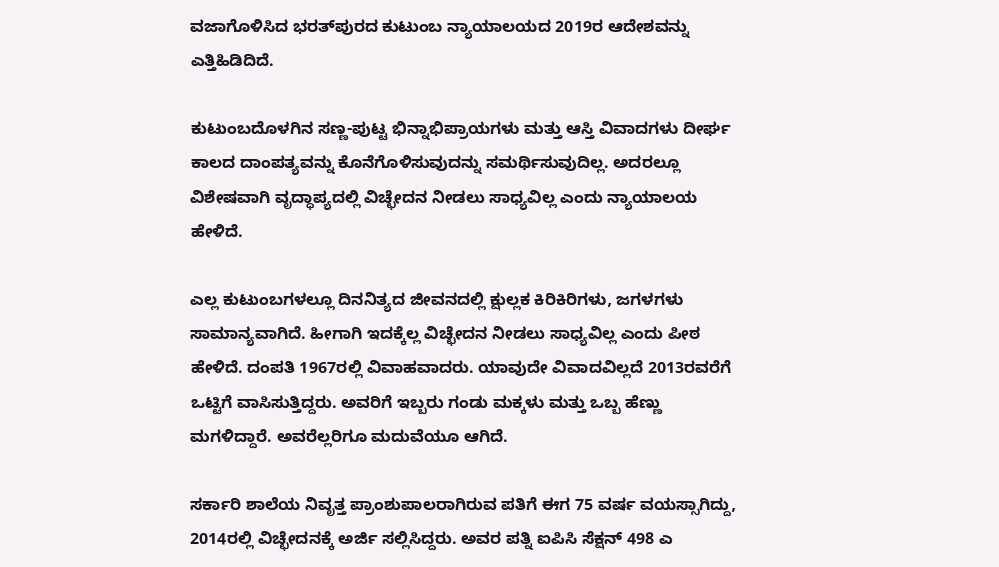ವಜಾಗೊಳಿಸಿದ ಭರತ್‌ಪುರದ ಕುಟುಂಬ ನ್ಯಾಯಾಲಯದ 2019ರ ಆದೇಶವನ್ನು ಎತ್ತಿಹಿಡಿದಿದೆ.

ಕುಟುಂಬದೊಳಗಿನ ಸಣ್ಣ-ಪುಟ್ಟ ಭಿನ್ನಾಭಿಪ್ರಾಯಗಳು ಮತ್ತು ಆಸ್ತಿ ವಿವಾದಗಳು ದೀರ್ಘ ಕಾಲದ ದಾಂಪತ್ಯವನ್ನು ಕೊನೆಗೊಳಿಸುವುದನ್ನು ಸಮರ್ಥಿಸುವುದಿಲ್ಲ. ಅದರಲ್ಲೂ ವಿಶೇಷವಾಗಿ ವೃದ್ಧಾಪ್ಯದಲ್ಲಿ ವಿಚ್ಛೇದನ ನೀಡಲು ಸಾಧ್ಯವಿಲ್ಲ ಎಂದು ನ್ಯಾಯಾಲಯ ಹೇಳಿದೆ.

ಎಲ್ಲ ಕುಟುಂಬಗಳಲ್ಲೂ ದಿನನಿತ್ಯದ ಜೀವನದಲ್ಲಿ ಕ್ಷುಲ್ಲಕ ಕಿರಿಕಿರಿಗಳು, ಜಗಳಗಳು ಸಾಮಾನ್ಯವಾಗಿದೆ. ಹೀಗಾಗಿ ಇದಕ್ಕೆಲ್ಲ ವಿಚ್ಛೇದನ ನೀಡಲು ಸಾಧ್ಯವಿಲ್ಲ ಎಂದು ಪೀಠ ಹೇಳಿದೆ. ದಂಪತಿ 1967ರಲ್ಲಿ ವಿವಾಹವಾದರು. ಯಾವುದೇ ವಿವಾದವಿಲ್ಲದೆ 2013ರವರೆಗೆ ಒಟ್ಟಿಗೆ ವಾಸಿಸುತ್ತಿದ್ದರು. ಅವರಿಗೆ ಇಬ್ಬರು ಗಂಡು ಮಕ್ಕಳು ಮತ್ತು ಒಬ್ಬ ಹೆಣ್ಣು ಮಗಳಿದ್ದಾರೆ. ಅವರೆಲ್ಲರಿಗೂ ಮದುವೆಯೂ ಆಗಿದೆ.

ಸರ್ಕಾರಿ ಶಾಲೆಯ ನಿವೃತ್ತ ಪ್ರಾಂಶುಪಾಲರಾಗಿರುವ ಪತಿಗೆ ಈಗ 75 ವರ್ಷ ವಯಸ್ಸಾಗಿದ್ದು, 2014ರಲ್ಲಿ ವಿಚ್ಛೇದನಕ್ಕೆ ಅರ್ಜಿ ಸಲ್ಲಿಸಿದ್ದರು. ಅವರ ಪತ್ನಿ ಐಪಿಸಿ ಸೆಕ್ಷನ್ 498 ಎ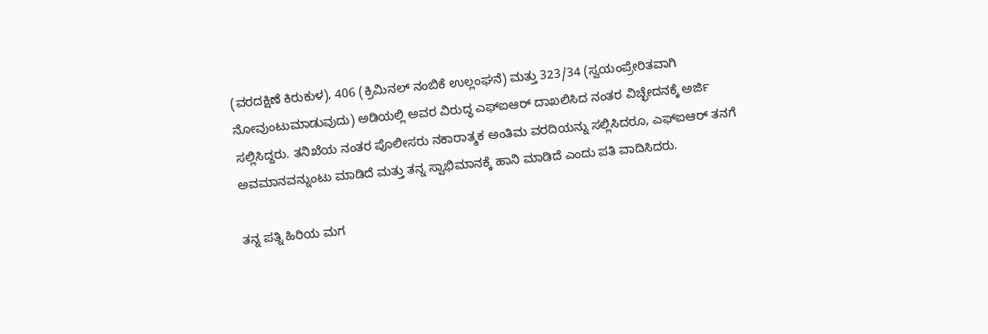(ವರದಕ್ಷಿಣೆ ಕಿರುಕುಳ), 406 (ಕ್ರಿಮಿನಲ್ ನಂಬಿಕೆ ಉಲ್ಲಂಘನೆ) ಮತ್ತು 323/34 (ಸ್ವಯಂಪ್ರೇರಿತವಾಗಿ ನೋವುಂಟುಮಾಡುವುದು) ಅಡಿಯಲ್ಲಿ ಅವರ ವಿರುದ್ಧ ಎಫ್‌ಐಆರ್ ದಾಖಲಿಸಿದ ನಂತರ ವಿಚ್ಛೇದನಕ್ಕೆ ಅರ್ಜಿ ಸಲ್ಲಿಸಿದ್ದರು. ತನಿಖೆಯ ನಂತರ ಪೊಲೀಸರು ನಕಾರಾತ್ಮಕ ಅಂತಿಮ ವರದಿಯನ್ನು ಸಲ್ಲಿಸಿದರೂ, ಎಫ್‌ಐಆರ್ ತನಗೆ ಅವಮಾನವನ್ನುಂಟು ಮಾಡಿದೆ ಮತ್ತು ತನ್ನ ಸ್ವಾಭಿಮಾನಕ್ಕೆ ಹಾನಿ ಮಾಡಿದೆ ಎಂದು ಪತಿ ವಾದಿಸಿದರು.

ತನ್ನ ಪತ್ನಿ ಹಿರಿಯ ಮಗ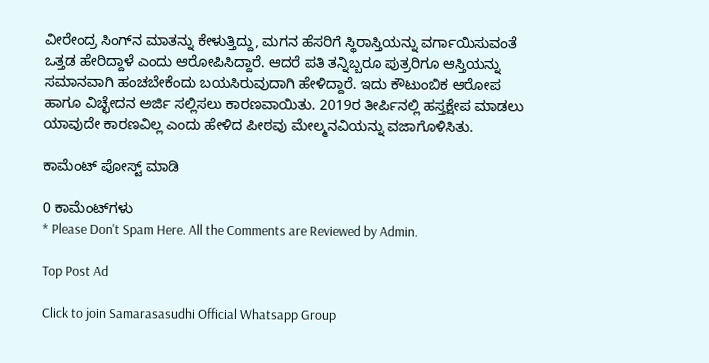ವೀರೇಂದ್ರ ಸಿಂಗ್‌ನ ಮಾತನ್ನು ಕೇಳುತ್ತಿದ್ದು, ಮಗನ ಹೆಸರಿಗೆ ಸ್ಥಿರಾಸ್ತಿಯನ್ನು ವರ್ಗಾಯಿಸುವಂತೆ ಒತ್ತಡ ಹೇರಿದ್ದಾಳೆ ಎಂದು ಆರೋಪಿಸಿದ್ದಾರೆ. ಆದರೆ ಪತಿ ತನ್ನಿಬ್ಬರೂ ಪುತ್ರರಿಗೂ ಆಸ್ತಿಯನ್ನು ಸಮಾನವಾಗಿ ಹಂಚಬೇಕೆಂದು ಬಯಸಿರುವುದಾಗಿ ಹೇಳಿದ್ದಾರೆ. ಇದು ಕೌಟುಂಬಿಕ ಆರೋಪ ಹಾಗೂ ವಿಚ್ಛೇದನ ಅರ್ಜಿ ಸಲ್ಲಿಸಲು ಕಾರಣವಾಯಿತು. 2019ರ ತೀರ್ಪಿನಲ್ಲಿ ಹಸ್ತಕ್ಷೇಪ ಮಾಡಲು ಯಾವುದೇ ಕಾರಣವಿಲ್ಲ ಎಂದು ಹೇಳಿದ ಪೀಠವು ಮೇಲ್ಮನವಿಯನ್ನು ವಜಾಗೊಳಿಸಿತು.

ಕಾಮೆಂಟ್‌‌ ಪೋಸ್ಟ್‌ ಮಾಡಿ

0 ಕಾಮೆಂಟ್‌ಗಳು
* Please Don't Spam Here. All the Comments are Reviewed by Admin.

Top Post Ad

Click to join Samarasasudhi Official Whatsapp Group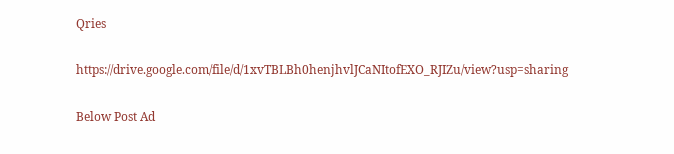Qries

https://drive.google.com/file/d/1xvTBLBh0henjhvlJCaNItofEXO_RJIZu/view?usp=sharing

Below Post Ad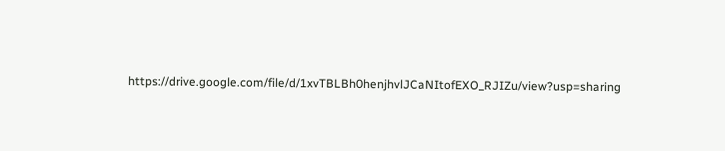https://drive.google.com/file/d/1xvTBLBh0henjhvlJCaNItofEXO_RJIZu/view?usp=sharing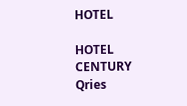HOTEL

HOTEL
CENTURY
Qries